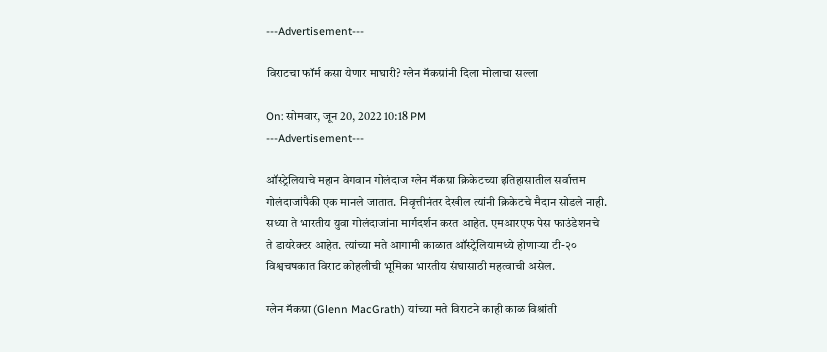---Advertisement---

विराटचा फॉर्म कसा येणार माघारी? ग्लेन मॅकग्रांनी दिला मोलाचा सल्ला

On: सोमवार, जून 20, 2022 10:18 PM
---Advertisement---

ऑस्ट्रेलियाचे महान वेगवान गोलंदाज ग्लेन मॅकग्रा क्रिकेटच्या इतिहासातील सर्वात्तम गोलंदाजांपैकी एक मानले जातात. निवृत्तीनंतर देखील त्यांनी क्रिकेटचे मैदान सोडले नाही. सध्या ते भारतीय युवा गोलंदाजांना मार्गदर्शन करत आहेत. एमआरएफ पेस फाउंडेशनचे ते डायरेक्टर आहेत. त्यांच्या मते आगामी काळात ऑस्ट्रेलियामध्ये होणाऱ्या टी-२० विश्वचषकात विराट कोहलीची भूमिका भारतीय संघासाठी महत्वाची असेल.

ग्लेन मॅकग्रा (Glenn MacGrath) यांच्या मते विराटने काही काळ विश्रांती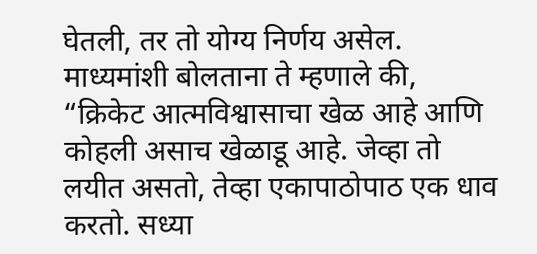घेतली, तर तो योग्य निर्णय असेल. माध्यमांशी बोलताना ते म्हणाले की, “क्रिकेट आत्मविश्वासाचा खेळ आहे आणि कोहली असाच खेळाडू आहे. जेव्हा तो लयीत असतो, तेव्हा एकापाठोपाठ एक धाव करतो. सध्या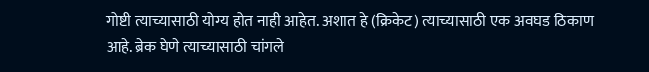गोष्टी त्याच्यासाठी योग्य होत नाही आहेत. अशात हे (क्रिकेट) त्याच्यासाठी एक अवघड ठिकाण आहे. ब्रेक घेणे त्याच्यासाठी चांगले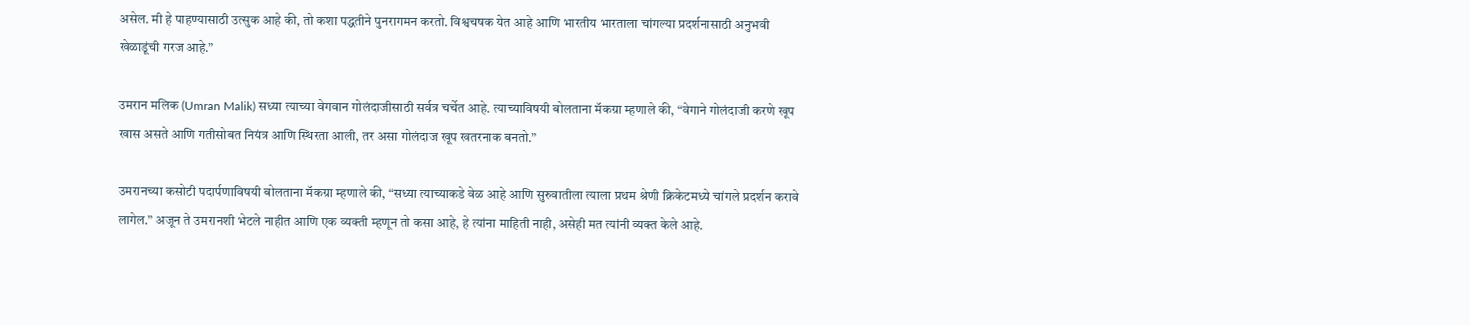असेल. मी हे पाहण्यासाठी उत्सुक आहे की, तो कशा पद्धतीने पुनरागमन करतो. विश्वचषक येत आहे आणि भारतीय भारताला चांगल्या प्रदर्शनासाठी अनुभवी खेळाडूंची गरज आहे.”

उमरान मलिक (Umran Malik) सध्या त्याच्या वेगवान गोलंदाजीसाठी सर्वत्र चर्चेत आहे. त्याच्याविषयी बोलताना मॅकग्रा म्हणाले की, “वेगाने गोलंदाजी करणे खूप खास असते आणि गतीसोबत नियंत्र आणि स्थिरता आली, तर असा गोलंदाज खूप खतरनाक बनतो.”

उमरानच्या कसोटी पदार्पणाविषयी बोलताना मॅकग्रा म्हणाले की, “सध्या त्याच्याकडे वेळ आहे आणि सुरुवातीला त्याला प्रथम श्रेणी क्रिकेटमध्ये चांगले प्रदर्शन करावे लागेल.” अजून ते उमरानशी भेटले नाहीत आणि एक व्यक्ती म्हणून तो कसा आहे, हे त्यांना माहिती नाही, असेही मत त्यांनी व्यक्त केले आहे.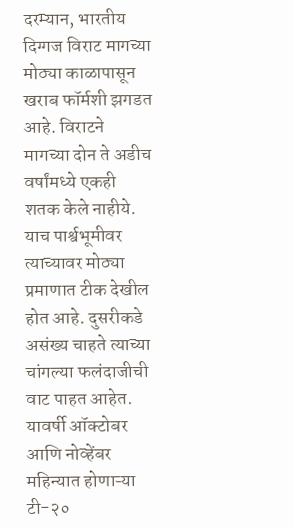दरम्यान, भारतीय दिग्गज विराट मागच्या मोठ्या काळापासून खराब फॉर्मशी झगडत आहे. विराटने मागच्या दोन ते अडीच वर्षांमध्ये एकही शतक केले नाहीये. याच पार्श्वभूमीवर त्याच्यावर मोठ्या प्रमाणात टीक देखील होत आहे. दुसरीकडे असंख्य चाहते त्याच्या चांगल्या फलंदाजीची वाट पाहत आहेत. यावर्षी ऑक्टोबर आणि नोव्हेंबर महिन्यात होणाऱ्या टी-२०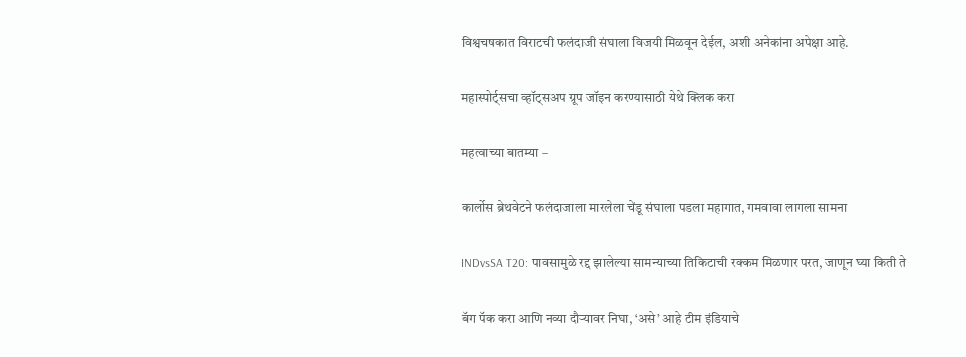विश्वचषकात विराटची फलंदाजी संघाला विजयी मिळवून देईल, अशी अनेकांना अपेक्षा आहे.

महास्पोर्ट्सचा व्हॉट्सअप ग्रूप जॉइन करण्यासाठी येथे क्लिक करा

महत्वाच्या बातम्या –

कार्लोस ब्रेथवेटने फलंदाजाला मारलेला चेंडू संघाला पडला महागात, गमवावा लागला सामना

INDvsSA T20: पावसामुळे रद्द झालेल्या सामन्याच्या तिकिटाची रक्कम मिळणार परत, जाणून घ्या किती ते

बॅग पॅक करा आणि नव्या दौऱ्यावर निघा, ‘असे’ आहे टीम इंडियाचे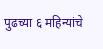पुढच्या ६ महिन्यांचे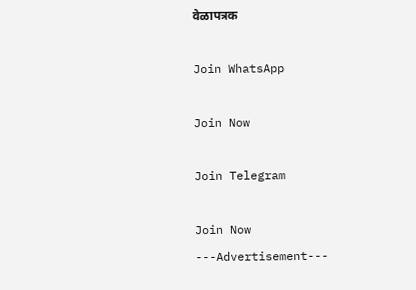वेळापत्रक

Join WhatsApp

Join Now

Join Telegram

Join Now
---Advertisement---